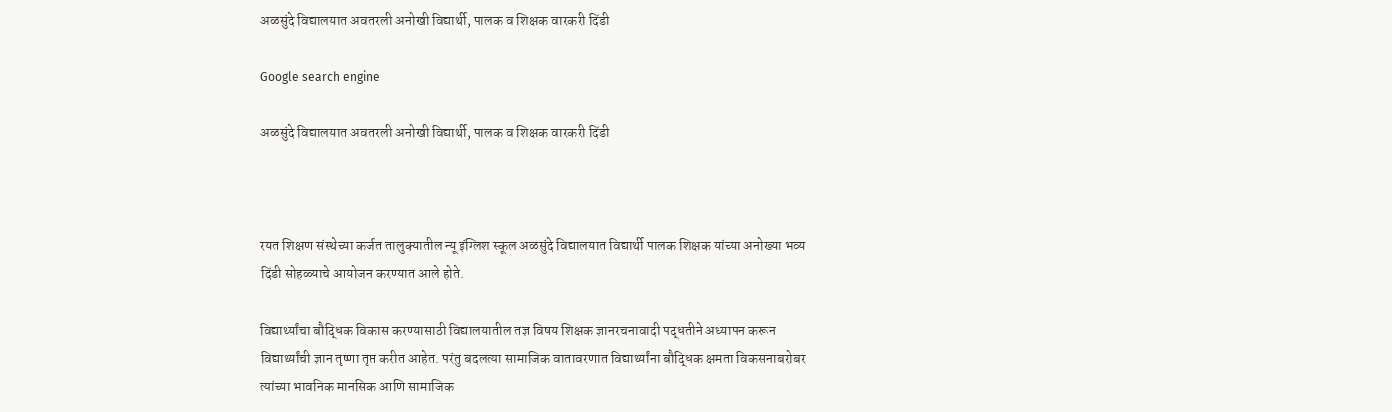अळसुंदे विद्यालयात अवतरली अनोखी विद्यार्थी, पालक व शिक्षक वारकरी दिंडी

Google search engine

अळसुंदे विद्यालयात अवतरली अनोखी विद्यार्थी, पालक व शिक्षक वारकरी दिंडी



रयत शिक्षण संस्थेच्या कर्जत तालुक्यातील न्यू इंग्लिश स्कूल अळसुंदे विद्यालयात विद्यार्थी पालक शिक्षक यांच्या अनोख्या भव्य दिंडी सोहळ्याचे आयोजन करण्यात आले होते.

विद्यार्थ्यांचा बौद्धिक विकास करण्यासाठी विद्यालयातील तज्ञ विषय शिक्षक ज्ञानरचनावादी पद्धतीने अध्यापन करून विद्यार्थ्यांची ज्ञान तृष्णा तृप्त करीत आहेत. परंतु बदलत्या सामाजिक वातावरणात विद्यार्थ्यांना बौद्धिक क्षमता विकसनाबरोबर त्यांच्या भावनिक मानसिक आणि सामाजिक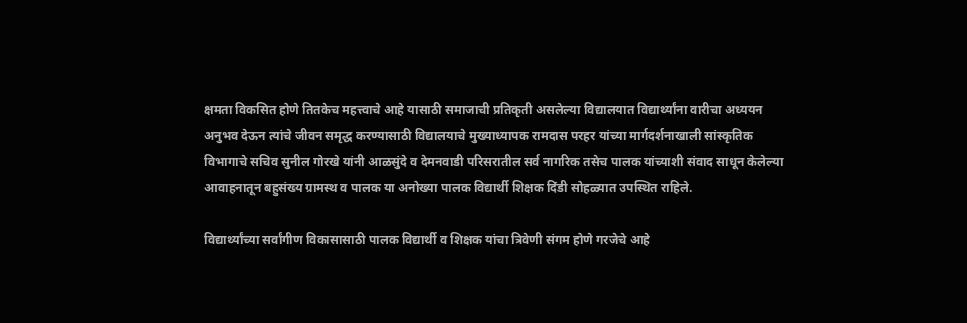क्षमता विकसित होणे तितकेच महत्त्वाचे आहे यासाठी समाजाची प्रतिकृती असलेल्या विद्यालयात विद्यार्थ्यांना वारीचा अध्ययन अनुभव देऊन त्यांचे जीवन समृद्ध करण्यासाठी विद्यालयाचे मुख्याध्यापक रामदास परहर यांच्या मार्गदर्शनाखाली सांस्कृतिक विभागाचे सचिव सुनील गोरखे यांनी आळसुंदे व देमनवाडी परिसरातील सर्व नागरिक तसेच पालक यांच्याशी संवाद साधून केलेल्या आवाहनातून बहुसंख्य ग्रामस्थ व पालक या अनोख्या पालक विद्यार्थी शिक्षक दिंडी सोहळ्यात उपस्थित राहिले.

विद्यार्थ्यांच्या सर्वांगीण विकासासाठी पालक विद्यार्थी व शिक्षक यांचा त्रिवेणी संगम होणे गरजेचे आहे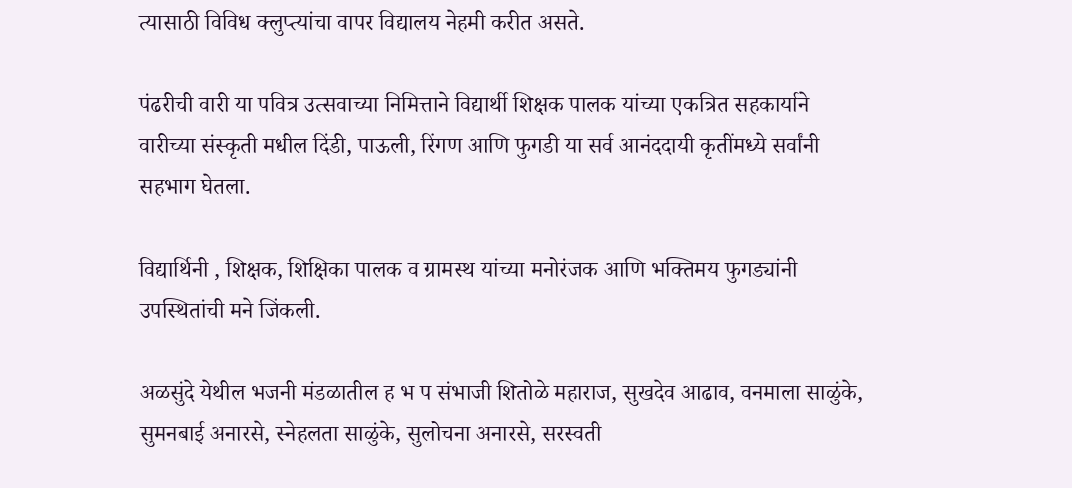त्यासाठी विविध क्लुप्त्यांचा वापर विद्यालय नेहमी करीत असते.

पंढरीची वारी या पवित्र उत्सवाच्या निमित्ताने विद्यार्थी शिक्षक पालक यांच्या एकत्रित सहकार्याने वारीच्या संस्कृती मधील दिंडी, पाऊली, रिंगण आणि फुगडी या सर्व आनंददायी कृतींमध्ये सर्वांनी सहभाग घेतला.

विद्यार्थिनी , शिक्षक, शिक्षिका पालक व ग्रामस्थ यांच्या मनोरंजक आणि भक्तिमय फुगड्यांनी उपस्थितांची मने जिंकली.

अळसुंदे येथील भजनी मंडळातील ह भ प संभाजी शितोळे महाराज, सुखदेव आढाव, वनमाला साळुंके, सुमनबाई अनारसे, स्नेहलता साळुंके, सुलोचना अनारसे, सरस्वती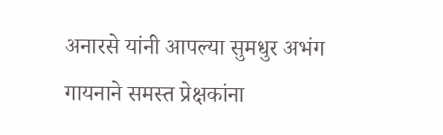अनारसे यांनी आपल्या सुमधुर अभंग गायनाने समस्त प्रेक्षकांना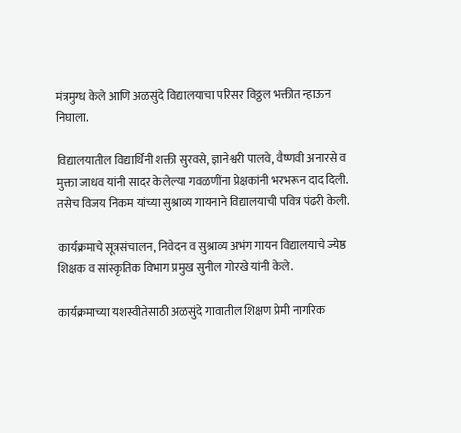मंत्रमुग्ध केले आणि अळसुंदे विद्यालयाचा परिसर विठ्ठल भक्तीत न्हाऊन निघाला.

विद्यालयातील विद्यार्थिनी शक्ती सुरवसे, ज्ञानेश्वरी पालवे, वैष्णवी अनारसे व मुक्ता जाधव यांनी सादर केलेल्या गवळणींना प्रेक्षकांनी भरभरून दाद दिली. तसेच विजय निकम यांच्या सुश्राव्य गायनाने विद्यालयाची पवित्र पंढरी केली.

कार्यक्रमाचे सूत्रसंचालन, निवेदन व सुश्राव्य अभंग गायन विद्यालयाचे ज्येष्ठ शिक्षक व सांस्कृतिक विभाग प्रमुख सुनील गोरखे यांनी केले.

कार्यक्रमाच्या यशस्वीतेसाठी अळसुंदे गावातील शिक्षण प्रेमी नागरिक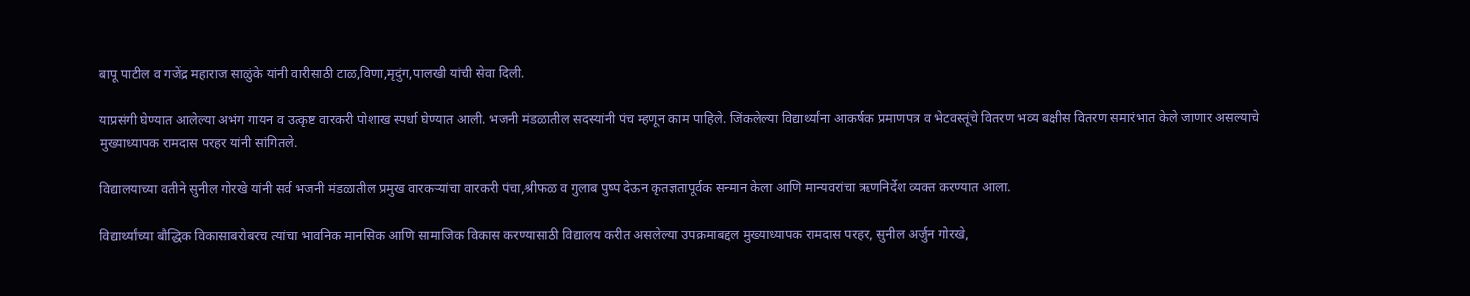बापू पाटील व गजेंद्र महाराज साळुंके यांनी वारीसाठी टाळ,विणा,मृदुंग,पालखी यांची सेवा दिली.

याप्रसंगी घेण्यात आलेल्या अभंग गायन व उत्कृष्ट वारकरी पोशाख स्पर्धा घेण्यात आली. भजनी मंडळातील सदस्यांनी पंच म्हणून काम पाहिले. जिंकलेल्या विद्यार्थ्यांना आकर्षक प्रमाणपत्र व भेटवस्तूंचे वितरण भव्य बक्षीस वितरण समारंभात केले जाणार असल्याचे मुख्याध्यापक रामदास परहर यांनी सांगितले.

विद्यालयाच्या वतीने सुनील गोरखे यांनी सर्व भजनी मंडळातील प्रमुख वारकऱ्यांचा वारकरी पंचा,श्रीफळ व गुलाब पुष्प देऊन कृतज्ञतापूर्वक सन्मान केला आणि मान्यवरांचा ऋणनिर्देश व्यक्त करण्यात आला.

विद्यार्थ्यांच्या बौद्धिक विकासाबरोबरच त्यांचा भावनिक मानसिक आणि सामाजिक विकास करण्यासाठी विद्यालय करीत असलेल्या उपक्रमाबद्दल मुख्याध्यापक रामदास परहर, सुनील अर्जुन गोरखे,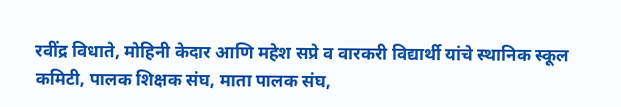रवींद्र विधाते, मोहिनी केदार आणि महेश सप्रे व वारकरी विद्यार्थी यांचे स्थानिक स्कूल कमिटी, पालक शिक्षक संघ, माता पालक संघ,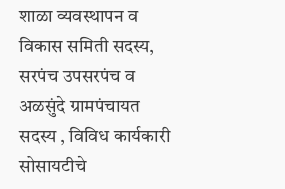शाळा व्यवस्थापन व विकास समिती सदस्य, सरपंच उपसरपंच व अळसुंदे ग्रामपंचायत सदस्य , विविध कार्यकारी सोसायटीचे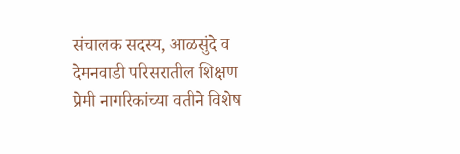संचालक सदस्य, आळसुंदे व देमनवाडी परिसरातील शिक्षण प्रेमी नागरिकांच्या वतीने विशेष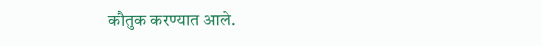कौतुक करण्यात आले.